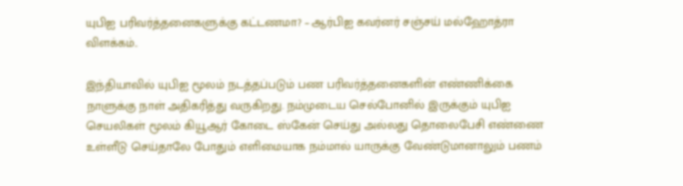யுபிஐ பரிவர்த்தனைகளுக்கு கட்டணமா? – ஆர்பிஐ கவர்னர் சஞ்சய் மல்ஹோத்ரா விளக்கம்..

இந்தியாவில் யுபிஐ மூலம் நடத்தப்படும் பண பரிவர்த்தனைகளின் எண்ணிக்கை நாளுக்கு நாள் அதிகரித்து வருகிறது. நம்முடைய செல்போனில் இருக்கும் யுபிஐ செயலிகள் மூலம் கியூஆர் கோடை ஸ்கேன் செய்து அல்லது தொலைபேசி எண்ணை உள்ளீடு செய்தாலே போதும் எளிமையாக நம்மால் யாருக்கு வேண்டுமானாலும் பணம்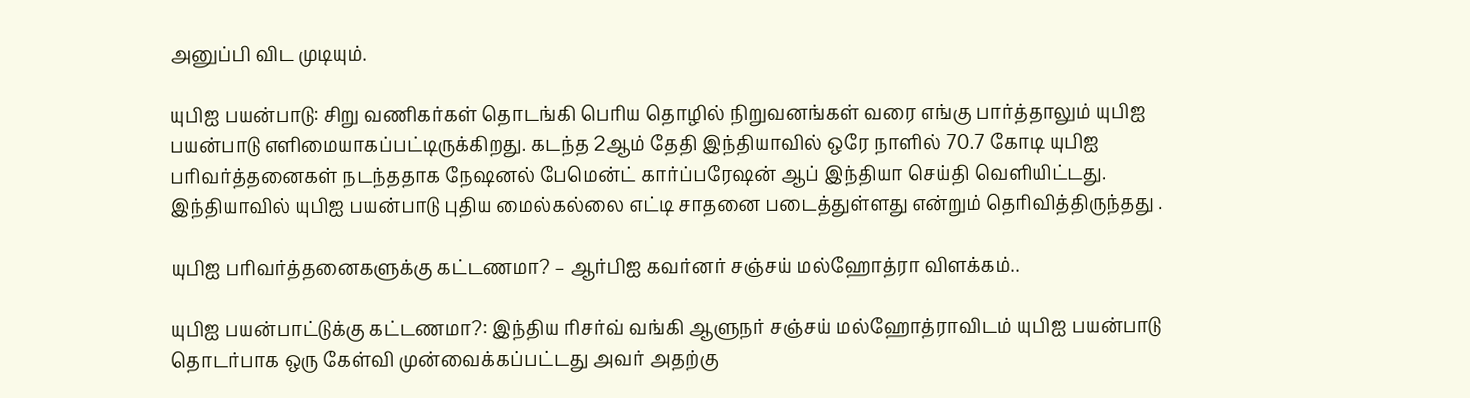அனுப்பி விட முடியும்.

யுபிஐ பயன்பாடு: சிறு வணிகர்கள் தொடங்கி பெரிய தொழில் நிறுவனங்கள் வரை எங்கு பார்த்தாலும் யுபிஐ பயன்பாடு எளிமையாகப்பட்டிருக்கிறது. கடந்த 2ஆம் தேதி இந்தியாவில் ஒரே நாளில் 70.7 கோடி யுபிஐ பரிவர்த்தனைகள் நடந்ததாக நேஷனல் பேமென்ட் கார்ப்பரேஷன் ஆப் இந்தியா செய்தி வெளியிட்டது. இந்தியாவில் யுபிஐ பயன்பாடு புதிய மைல்கல்லை எட்டி சாதனை படைத்துள்ளது என்றும் தெரிவித்திருந்தது .

யுபிஐ பரிவர்த்தனைகளுக்கு கட்டணமா? – ஆர்பிஐ கவர்னர் சஞ்சய் மல்ஹோத்ரா விளக்கம்..

யுபிஐ பயன்பாட்டுக்கு கட்டணமா?: இந்திய ரிசர்வ் வங்கி ஆளுநர் சஞ்சய் மல்ஹோத்ராவிடம் யுபிஐ பயன்பாடு தொடர்பாக ஒரு கேள்வி முன்வைக்கப்பட்டது அவர் அதற்கு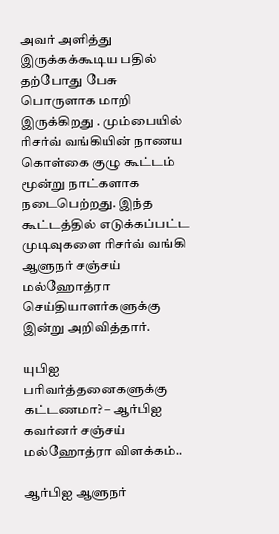அவர் அளித்து இருக்கக்கூடிய பதில் தற்போது பேசு பொருளாக மாறி இருக்கிறது . மும்பையில் ரிசர்வ் வங்கியின் நாணய கொள்கை குழு கூட்டம் மூன்று நாட்களாக நடைபெற்றது. இந்த கூட்டத்தில் எடுக்கப்பட்ட முடிவுகளை ரிசர்வ் வங்கி ஆளுநர் சஞ்சய் மல்ஹோத்ரா செய்தியாளர்களுக்கு இன்று அறிவித்தார்.

யுபிஐ பரிவர்த்தனைகளுக்கு கட்டணமா? – ஆர்பிஐ கவர்னர் சஞ்சய் மல்ஹோத்ரா விளக்கம்..

ஆர்பிஐ ஆளுநர்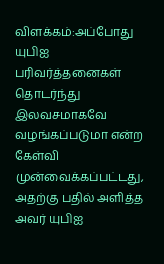விளக்கம்:அப்போது யுபிஐ பரிவர்த்தனைகள் தொடர்ந்து இலவசமாகவே வழங்கப்படுமா என்ற கேள்வி முன்வைக்கப்பட்டது, அதற்கு பதில் அளித்த அவர் யுபிஐ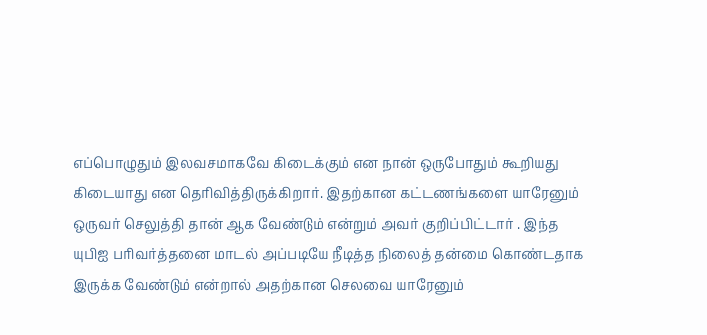எப்பொழுதும் இலவசமாகவே கிடைக்கும் என நான் ஒருபோதும் கூறியது கிடையாது என தெரிவித்திருக்கிறார். இதற்கான கட்டணங்களை யாரேனும் ஒருவர் செலுத்தி தான் ஆக வேண்டும் என்றும் அவர் குறிப்பிட்டார் . இந்த யுபிஐ பரிவர்த்தனை மாடல் அப்படியே நீடித்த நிலைத் தன்மை கொண்டதாக இருக்க வேண்டும் என்றால் அதற்கான செலவை யாரேனும்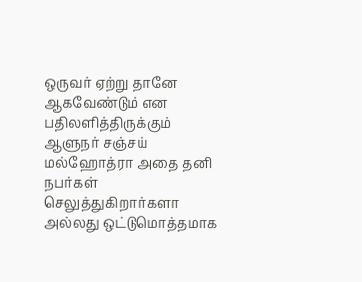ஒருவர் ஏற்று தானே ஆகவேண்டும் என பதிலளித்திருக்கும் ஆளுநர் சஞ்சய் மல்ஹோத்ரா அதை தனி நபர்கள் செலுத்துகிறார்களா அல்லது ஒட்டுமொத்தமாக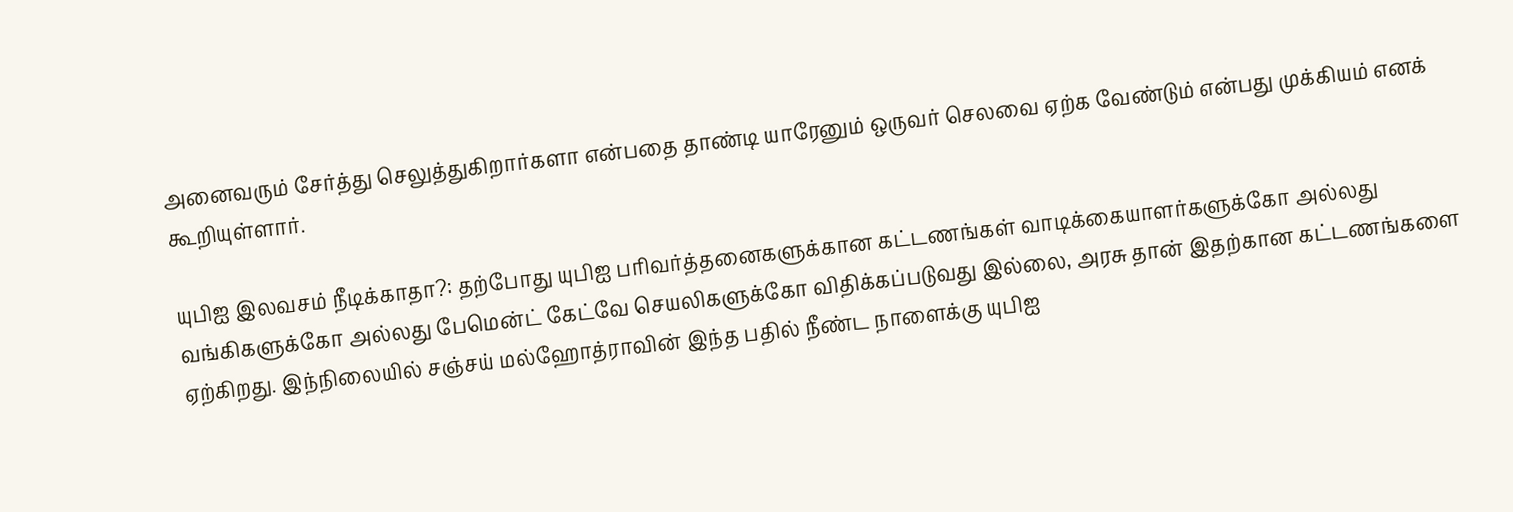அனைவரும் சேர்த்து செலுத்துகிறார்களா என்பதை தாண்டி யாரேனும் ஒருவர் செலவை ஏற்க வேண்டும் என்பது முக்கியம் எனக் கூறியுள்ளார்.

யுபிஐ இலவசம் நீடிக்காதா?: தற்போது யுபிஐ பரிவர்த்தனைகளுக்கான கட்டணங்கள் வாடிக்கையாளர்களுக்கோ அல்லது வங்கிகளுக்கோ அல்லது பேமென்ட் கேட்வே செயலிகளுக்கோ விதிக்கப்படுவது இல்லை, அரசு தான் இதற்கான கட்டணங்களை ஏற்கிறது. இந்நிலையில் சஞ்சய் மல்ஹோத்ராவின் இந்த பதில் நீண்ட நாளைக்கு யுபிஐ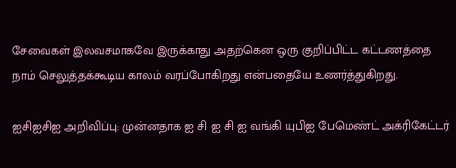சேவைகள் இலவசமாகவே இருக்காது அதற்கென ஒரு குறிப்பிட்ட கட்டணத்தை நாம் செலுத்தக்கூடிய காலம் வரப்போகிறது என்பதையே உணர்த்துகிறது.

ஐசிஐசிஐ அறிவிப்பு: முன்னதாக ஐ சி ஐ சி ஐ வங்கி யுபிஐ பேமெண்ட் அக்ரிகேட்டர்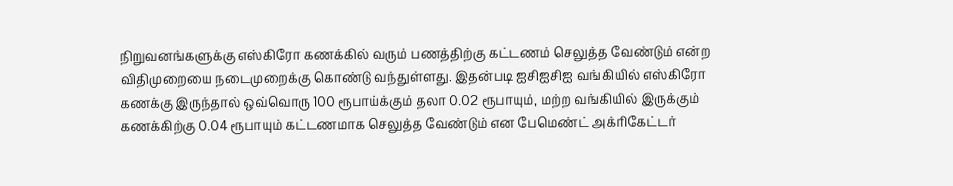நிறுவனங்களுக்கு எஸ்கிரோ கணக்கில் வரும் பணத்திற்கு கட்டணம் செலுத்த வேண்டும் என்ற விதிமுறையை நடைமுறைக்கு கொண்டு வந்துள்ளது. இதன்படி ஐசிஐசிஐ வங்கியில் எஸ்கிரோ கணக்கு இருந்தால் ஒவ்வொரு 100 ரூபாய்க்கும் தலா 0.02 ரூபாயும், மற்ற வங்கியில் இருக்கும் கணக்கிற்கு 0.04 ரூபாயும் கட்டணமாக செலுத்த வேண்டும் என பேமெண்ட் அக்ரிகேட்டர்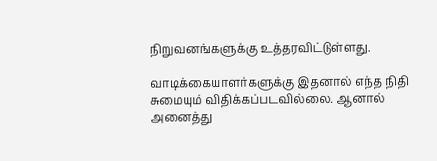நிறுவனங்களுக்கு உத்தரவிட்டுள்ளது.

வாடிக்கையாளர்களுக்கு இதனால் எந்த நிதி சுமையும் விதிக்கப்படவில்லை. ஆனால் அனைத்து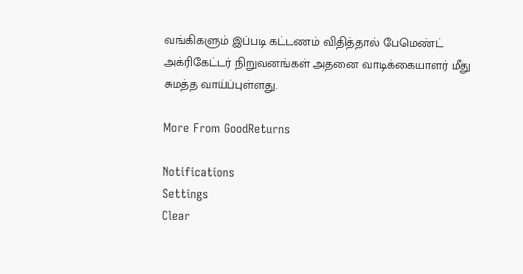வங்கிகளும் இப்படி கட்டணம் விதித்தால் பேமெண்ட் அக்ரிகேட்டர் நிறுவனங்கள் அதனை வாடிக்கையாளர் மீது சுமத்த வாய்ப்புள்ளது.

More From GoodReturns

Notifications
Settings
Clear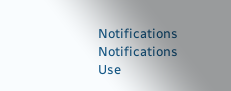Notifications
Notifications
Use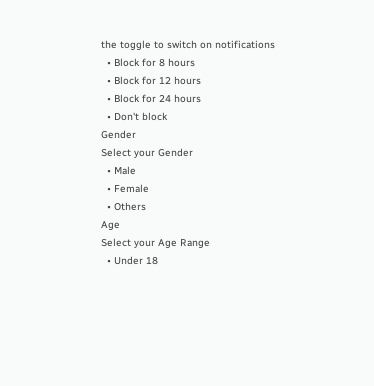the toggle to switch on notifications
  • Block for 8 hours
  • Block for 12 hours
  • Block for 24 hours
  • Don't block
Gender
Select your Gender
  • Male
  • Female
  • Others
Age
Select your Age Range
  • Under 18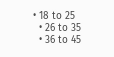• 18 to 25
  • 26 to 35
  • 36 to 45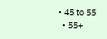• 45 to 55
  • 55+